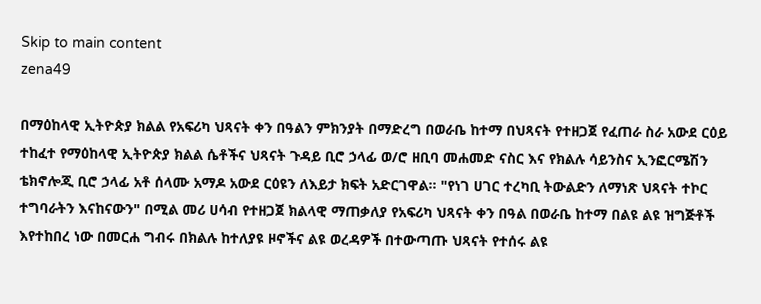Skip to main content
zena49

በማዕከላዊ ኢትዮጵያ ክልል የአፍሪካ ህጻናት ቀን በዓልን ምክንያት በማድረግ በወራቤ ከተማ በህጻናት የተዘጋጀ የፈጠራ ስራ አውደ ርዕይ ተከፈተ የማዕከላዊ ኢትዮጵያ ክልል ሴቶችና ህጻናት ጉዳይ ቢሮ ኃላፊ ወ/ሮ ዘቢባ መሐመድ ናስር እና የክልሉ ሳይንስና ኢንፎርሜሽን ቴክኖሎጂ ቢሮ ኃላፊ አቶ ሰላሙ አማዶ አውደ ርዕዩን ለእይታ ክፍት አድርገዋል። "የነገ ሀገር ተረካቢ ትውልድን ለማነጽ ህጻናት ተኮር ተግባራትን እናከናውን" በሚል መሪ ሀሳብ የተዘጋጀ ክልላዊ ማጠቃለያ የአፍሪካ ህጻናት ቀን በዓል በወራቤ ከተማ በልዩ ልዩ ዝግጅቶች እየተከበረ ነው በመርሐ ግብሩ በክልሉ ከተለያዩ ዞኖችና ልዩ ወረዳዎች በተውጣጡ ህጻናት የተሰሩ ልዩ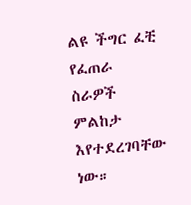ልዩ ችግር ፈቺ የፈጠራ ስራዎች ምልከታ እየተደረገባቸው ነው።